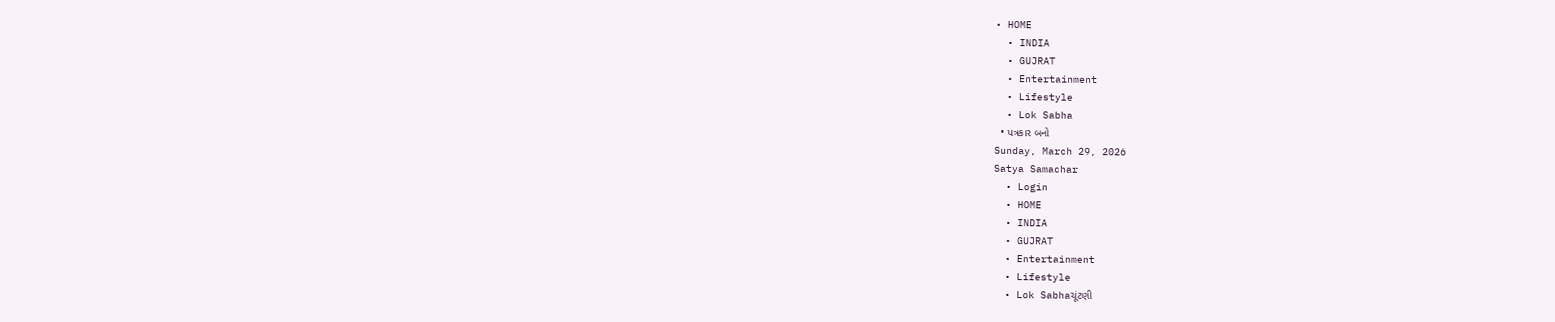• HOME
  • INDIA
  • GUJRAT
  • Entertainment
  • Lifestyle
  • Lok Sabha
  • પત્રકાર બનો
Sunday, March 29, 2026
Satya Samachar
  • Login
  • HOME
  • INDIA
  • GUJRAT
  • Entertainment
  • Lifestyle
  • Lok Sabhaચૂંટણી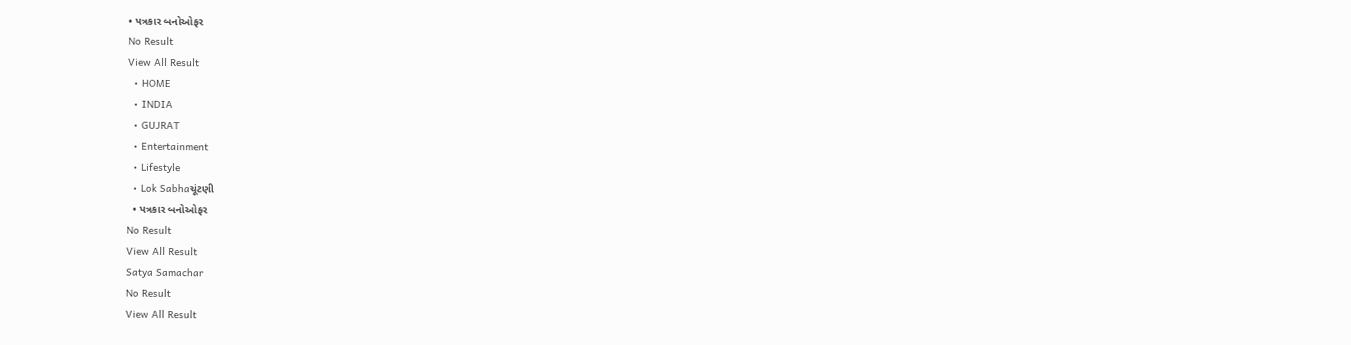• પત્રકાર બનોઓફર
No Result
View All Result
  • HOME
  • INDIA
  • GUJRAT
  • Entertainment
  • Lifestyle
  • Lok Sabhaચૂંટણી
  • પત્રકાર બનોઓફર
No Result
View All Result
Satya Samachar
No Result
View All Result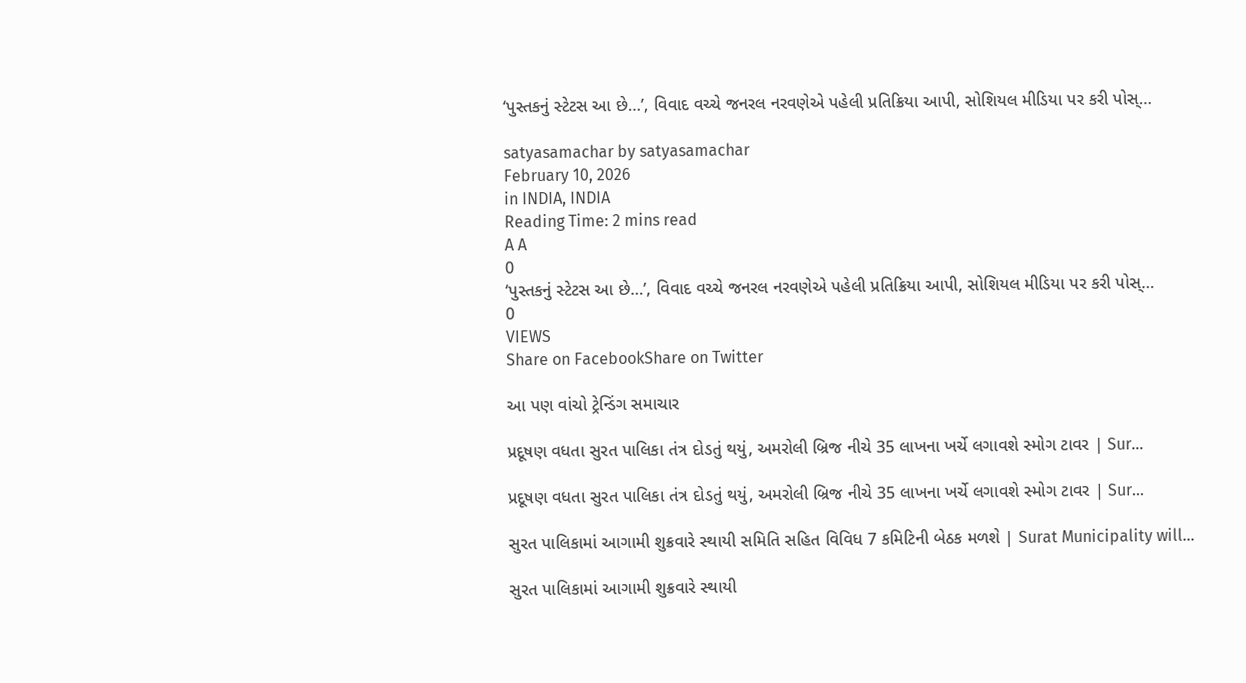‘પુસ્તકનું સ્ટેટસ આ છે…’, વિવાદ વચ્ચે જનરલ નરવણેએ પહેલી પ્રતિક્રિયા આપી, સોશિયલ મીડિયા પર કરી પોસ્…

satyasamachar by satyasamachar
February 10, 2026
in INDIA, INDIA
Reading Time: 2 mins read
A A
0
‘પુસ્તકનું સ્ટેટસ આ છે…’, વિવાદ વચ્ચે જનરલ નરવણેએ પહેલી પ્રતિક્રિયા આપી, સોશિયલ મીડિયા પર કરી પોસ્…
0
VIEWS
Share on FacebookShare on Twitter

આ પણ વાંચો ટ્રેન્ડિંગ સમાચાર

પ્રદૂષણ વધતા સુરત પાલિકા તંત્ર દોડતું થયું, અમરોલી બ્રિજ નીચે 35 લાખના ખર્ચે લગાવશે સ્મોગ ટાવર | Sur…

પ્રદૂષણ વધતા સુરત પાલિકા તંત્ર દોડતું થયું, અમરોલી બ્રિજ નીચે 35 લાખના ખર્ચે લગાવશે સ્મોગ ટાવર | Sur…

સુરત પાલિકામાં આગામી શુક્રવારે સ્થાયી સમિતિ સહિત વિવિધ 7 કમિટિની બેઠક મળશે | Surat Municipality will…

સુરત પાલિકામાં આગામી શુક્રવારે સ્થાયી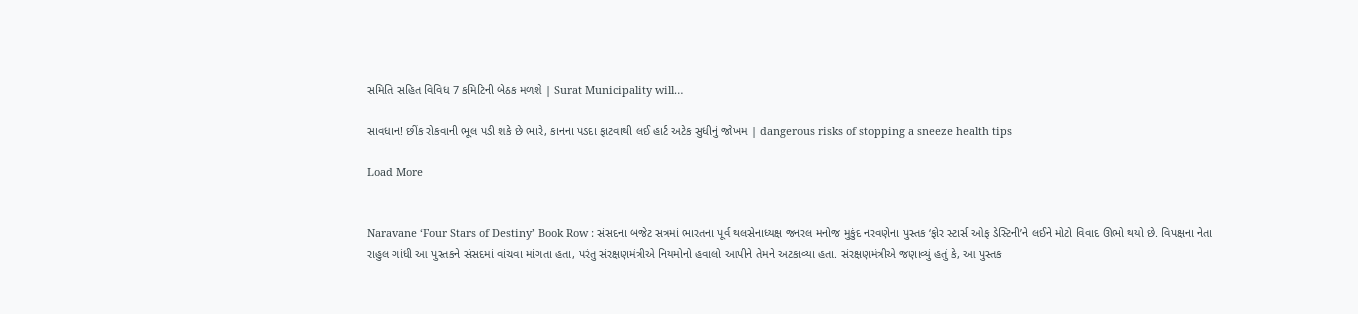સમિતિ સહિત વિવિધ 7 કમિટિની બેઠક મળશે | Surat Municipality will…

સાવધાન! છીંક રોકવાની ભૂલ પડી શકે છે ભારે, કાનના પડદા ફાટવાથી લઈ હાર્ટ અટેક સુધીનું જોખમ | dangerous risks of stopping a sneeze health tips

Load More


Naravane ‘Four Stars of Destiny’ Book Row : સંસદના બજેટ સત્રમાં ભારતના પૂર્વ થલસેનાધ્યક્ષ જનરલ મનોજ મુકુંદ નરવણેના પુસ્તક ‘ફોર સ્ટાર્સ ઓફ ડેસ્ટિની’ને લઈને મોટો વિવાદ ઊભો થયો છે. વિપક્ષના નેતા રાહુલ ગાંધી આ પુસ્તકને સંસદમાં વાંચવા માંગતા હતા, પરંતુ સંરક્ષણમંત્રીએ નિયમોનો હવાલો આપીને તેમને અટકાવ્યા હતા. સંરક્ષણમંત્રીએ જણાવ્યું હતું કે, આ પુસ્તક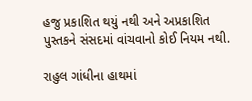હજુ પ્રકાશિત થયું નથી અને અપ્રકાશિત પુસ્તકને સંસદમાં વાંચવાનો કોઈ નિયમ નથી.

રાહુલ ગાંધીના હાથમાં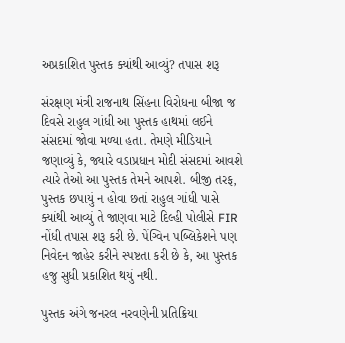અપ્રકાશિત પુસ્તક ક્યાંથી આવ્યું? તપાસ શરૂ

સંરક્ષણ મંત્રી રાજનાથ સિંહના વિરોધના બીજા જ દિવસે રાહુલ ગાંધી આ પુસ્તક હાથમાં લઈને સંસદમાં જોવા મળ્યા હતા. તેમણે મીડિયાને જણાવ્યું કે, જ્યારે વડાપ્રધાન મોદી સંસદમાં આવશે ત્યારે તેઓ આ પુસ્તક તેમને આપશે. બીજી તરફ, પુસ્તક છપાયું ન હોવા છતાં રાહુલ ગાંધી પાસે ક્યાંથી આવ્યું તે જાણવા માટે દિલ્હી પોલીસે FIR નોંધી તપાસ શરૂ કરી છે. પેંગ્વિન પબ્લિકેશને પણ નિવેદન જાહેર કરીને સ્પષ્ટતા કરી છે કે, આ પુસ્તક હજુ સુધી પ્રકાશિત થયું નથી.

પુસ્તક અંગે જનરલ નરવણેની પ્રતિક્રિયા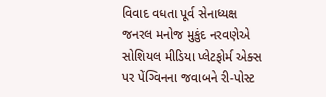વિવાદ વધતા પૂર્વ સેનાધ્યક્ષ જનરલ મનોજ મુકુંદ નરવણેએ સોશિયલ મીડિયા પ્લેટફોર્મ એક્સ પર પેંગ્વિનના જવાબને રી-પોસ્ટ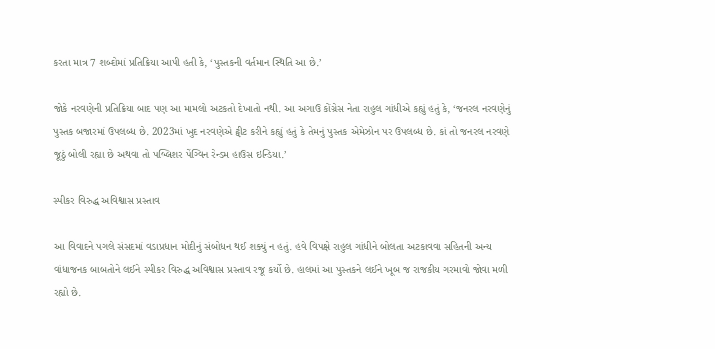કરતા માત્ર 7 શબ્દોમાં પ્રતિક્રિયા આપી હતી કે, ‘પુસ્તકની વર્તમાન સ્થિતિ આ છે.’

જોકે નરવણેની પ્રતિક્રિયા બાદ પણ આ મામલો અટકતો દેખાતો નથી. આ અગાઉ કોંગ્રેસ નેતા રાહુલ ગાંધીએ કહ્યું હતું કે, ‘જનરલ નરવણેનું પુસ્તક બજારમાં ઉપલબ્ધ છે. 2023માં ખુદ નરવણેએ ટ્વીટ કરીને કહ્યું હતું કે તેમનું પુસ્તક એમેઝોન પર ઉપલબ્ધ છે. કાં તો જનરલ નરવણે જૂઠું બોલી રહ્યા છે અથવા તો પબ્લિશર પેંગ્વિન રેન્ડમ હાઉસ ઇન્ડિયા.’

સ્પીકર વિરુદ્ધ અવિશ્વાસ પ્રસ્તાવ

આ વિવાદને પગલે સંસદમાં વડાપ્રધાન મોદીનું સંબોધન થઈ શક્યું ન હતું. હવે વિપક્ષે રાહુલ ગાંધીને બોલતા અટકાવવા સહિતની અન્ય વાંધાજનક બાબતોને લઈને સ્પીકર વિરુદ્ધ અવિશ્વાસ પ્રસ્તાવ રજૂ કર્યો છે. હાલમાં આ પુસ્તકને લઈને ખૂબ જ રાજકીય ગરમાવો જોવા મળી રહ્યો છે.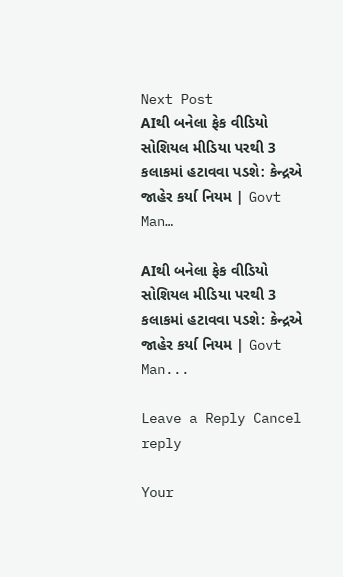Next Post
AIથી બનેલા ફેક વીડિયો સોશિયલ મીડિયા પરથી 3 કલાકમાં હટાવવા પડશે: કેન્દ્રએ જાહેર કર્યા નિયમ | Govt Man…

AIથી બનેલા ફેક વીડિયો સોશિયલ મીડિયા પરથી 3 કલાકમાં હટાવવા પડશે: કેન્દ્રએ જાહેર કર્યા નિયમ | Govt Man...

Leave a Reply Cancel reply

Your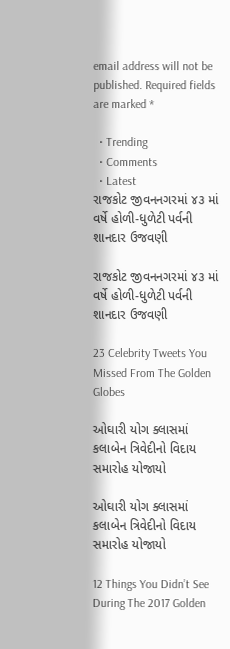email address will not be published. Required fields are marked *

  • Trending
  • Comments
  • Latest
રાજકોટ જીવનનગરમાં ૪૩ માં વર્ષે હોળી-ધુળેટી પર્વની શાનદાર ઉજવણી

રાજકોટ જીવનનગરમાં ૪૩ માં વર્ષે હોળી-ધુળેટી પર્વની શાનદાર ઉજવણી

23 Celebrity Tweets You Missed From The Golden Globes

ઓઘારી યોગ ક્લાસમાં કલાબેન ત્રિવેદીનો વિદાય સમારોહ યોજાયો

ઓઘારી યોગ ક્લાસમાં કલાબેન ત્રિવેદીનો વિદાય સમારોહ યોજાયો

12 Things You Didn’t See During The 2017 Golden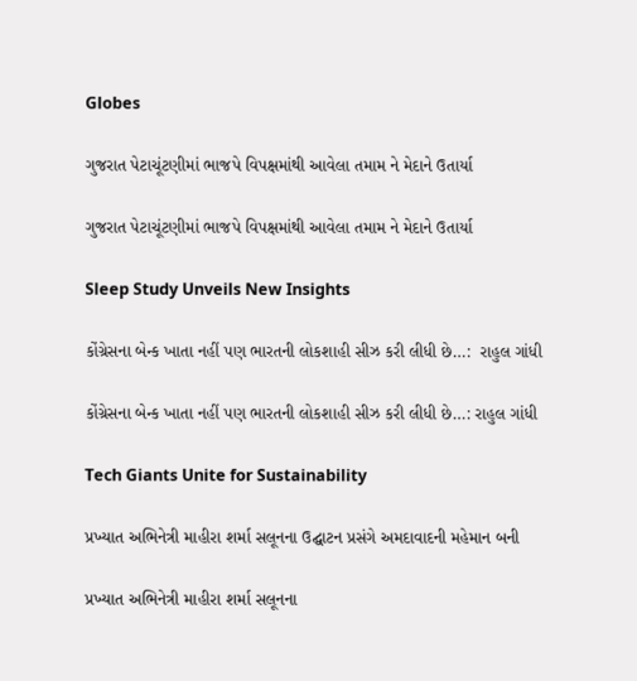Globes

ગુજરાત પેટાચૂંટણીમાં ભાજપે વિપક્ષમાંથી આવેલા તમામ ને મેદાને ઉતાર્યા

ગુજરાત પેટાચૂંટણીમાં ભાજપે વિપક્ષમાંથી આવેલા તમામ ને મેદાને ઉતાર્યા

Sleep Study Unveils New Insights

કોંગ્રેસના બેન્ક ખાતા નહીં પણ ભારતની લોકશાહી સીઝ કરી લીધી છે…:  રાહુલ ગાંધી

કોંગ્રેસના બેન્ક ખાતા નહીં પણ ભારતની લોકશાહી સીઝ કરી લીધી છે…: રાહુલ ગાંધી

Tech Giants Unite for Sustainability

પ્રખ્યાત અભિનેત્રી માહીરા શર્મા સલૂનના ઉદ્ઘાટન પ્રસંગે અમદાવાદની મહેમાન બની

પ્રખ્યાત અભિનેત્રી માહીરા શર્મા સલૂનના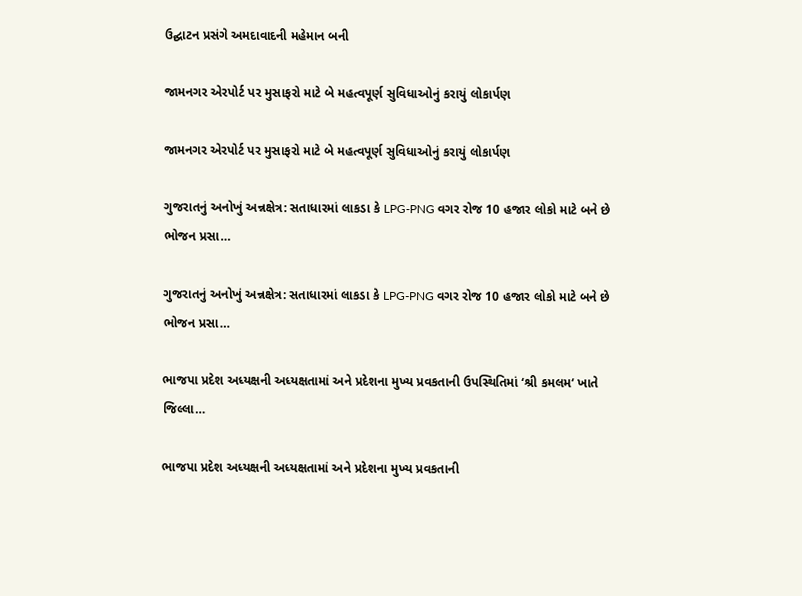ઉદ્ઘાટન પ્રસંગે અમદાવાદની મહેમાન બની

જામનગર એરપોર્ટ પર મુસાફરો માટે બે મહત્વપૂર્ણ સુવિધાઓનું કરાયું લોકાર્પણ

જામનગર એરપોર્ટ પર મુસાફરો માટે બે મહત્વપૂર્ણ સુવિધાઓનું કરાયું લોકાર્પણ

ગુજરાતનું અનોખું અન્નક્ષેત્ર: સતાધારમાં લાકડા કે LPG-PNG વગર રોજ 10 હજાર લોકો માટે બને છે ભોજન પ્રસા…

ગુજરાતનું અનોખું અન્નક્ષેત્ર: સતાધારમાં લાકડા કે LPG-PNG વગર રોજ 10 હજાર લોકો માટે બને છે ભોજન પ્રસા…

ભાજપા પ્રદેશ અધ્યક્ષની અધ્યક્ષતામાં અને પ્રદેશના મુખ્ય પ્રવકતાની ઉપસ્થિતિમાં ‘શ્રી કમલમ‘ ખાતે જિલ્લા…

ભાજપા પ્રદેશ અધ્યક્ષની અધ્યક્ષતામાં અને પ્રદેશના મુખ્ય પ્રવકતાની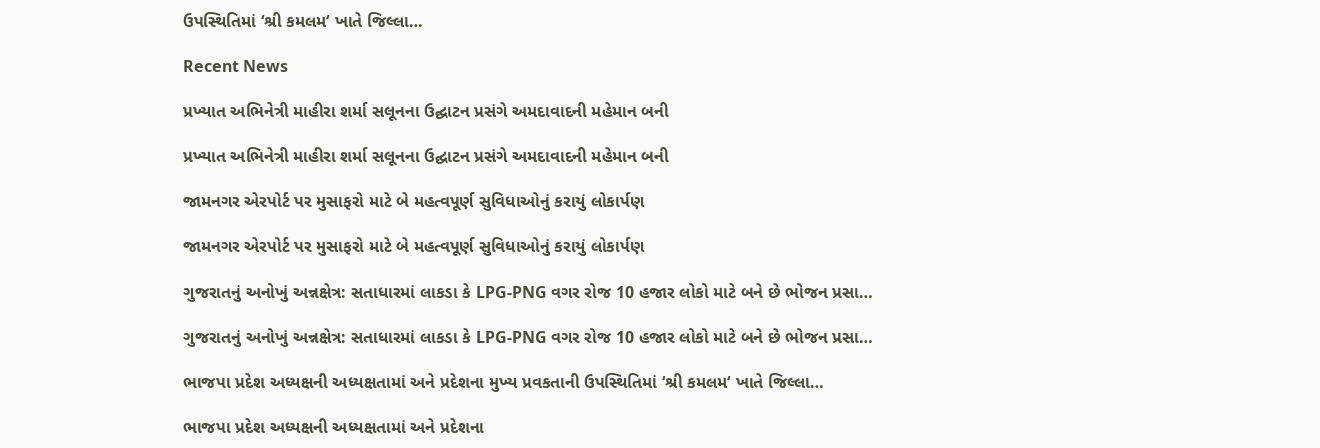ઉપસ્થિતિમાં ‘શ્રી કમલમ‘ ખાતે જિલ્લા…

Recent News

પ્રખ્યાત અભિનેત્રી માહીરા શર્મા સલૂનના ઉદ્ઘાટન પ્રસંગે અમદાવાદની મહેમાન બની

પ્રખ્યાત અભિનેત્રી માહીરા શર્મા સલૂનના ઉદ્ઘાટન પ્રસંગે અમદાવાદની મહેમાન બની

જામનગર એરપોર્ટ પર મુસાફરો માટે બે મહત્વપૂર્ણ સુવિધાઓનું કરાયું લોકાર્પણ

જામનગર એરપોર્ટ પર મુસાફરો માટે બે મહત્વપૂર્ણ સુવિધાઓનું કરાયું લોકાર્પણ

ગુજરાતનું અનોખું અન્નક્ષેત્ર: સતાધારમાં લાકડા કે LPG-PNG વગર રોજ 10 હજાર લોકો માટે બને છે ભોજન પ્રસા…

ગુજરાતનું અનોખું અન્નક્ષેત્ર: સતાધારમાં લાકડા કે LPG-PNG વગર રોજ 10 હજાર લોકો માટે બને છે ભોજન પ્રસા…

ભાજપા પ્રદેશ અધ્યક્ષની અધ્યક્ષતામાં અને પ્રદેશના મુખ્ય પ્રવકતાની ઉપસ્થિતિમાં ‘શ્રી કમલમ‘ ખાતે જિલ્લા…

ભાજપા પ્રદેશ અધ્યક્ષની અધ્યક્ષતામાં અને પ્રદેશના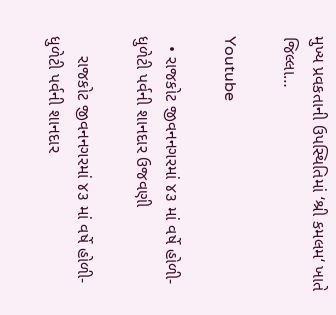મુખ્ય પ્રવકતાની ઉપસ્થિતિમાં ‘શ્રી કમલમ‘ ખાતે જિલ્લા…

Youtube

  • રાજકોટ જીવનનગરમાં ૪૩ માં વર્ષે હોળી-ધુળેટી પર્વની શાનદાર ઉજવણી

    રાજકોટ જીવનનગરમાં ૪૩ માં વર્ષે હોળી-ધુળેટી પર્વની શાનદાર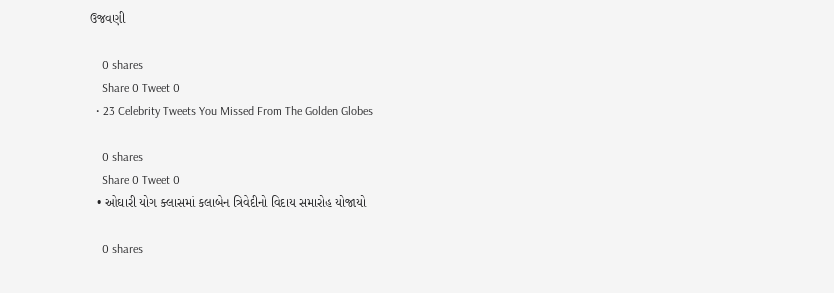ઉજવણી

    0 shares
    Share 0 Tweet 0
  • 23 Celebrity Tweets You Missed From The Golden Globes

    0 shares
    Share 0 Tweet 0
  • ઓઘારી યોગ ક્લાસમાં કલાબેન ત્રિવેદીનો વિદાય સમારોહ યોજાયો

    0 shares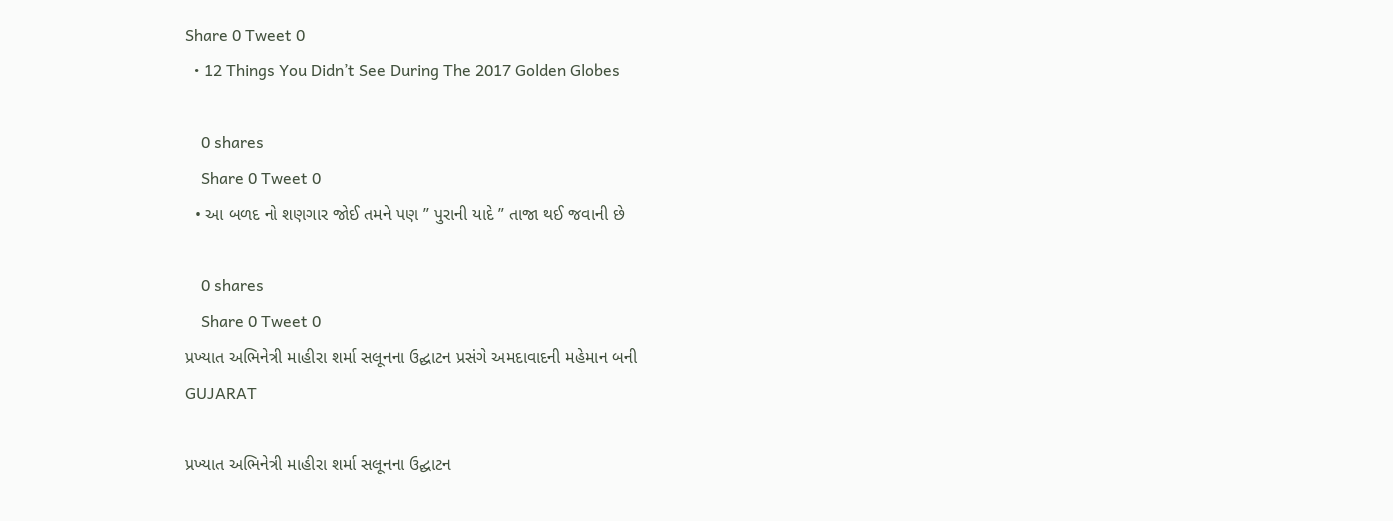Share 0 Tweet 0
  • 12 Things You Didn’t See During The 2017 Golden Globes

    0 shares
    Share 0 Tweet 0
  • આ બળદ નો શણગાર જોઈ તમને પણ ” પુરાની યાદે ” તાજા થઈ જવાની છે

    0 shares
    Share 0 Tweet 0
પ્રખ્યાત અભિનેત્રી માહીરા શર્મા સલૂનના ઉદ્ઘાટન પ્રસંગે અમદાવાદની મહેમાન બની
GUJARAT

પ્રખ્યાત અભિનેત્રી માહીરા શર્મા સલૂનના ઉદ્ઘાટન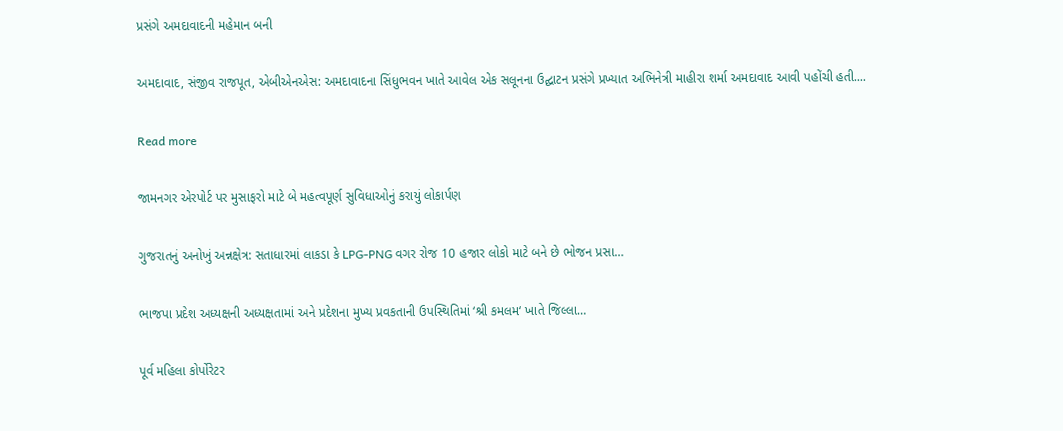પ્રસંગે અમદાવાદની મહેમાન બની

અમદાવાદ, સંજીવ રાજપૂત, એબીએનએસ: અમદાવાદના સિંધુભવન ખાતે આવેલ એક સલૂનના ઉદ્ઘાટન પ્રસંગે પ્રખ્યાત અભિનેત્રી માહીરા શર્મા અમદાવાદ આવી પહોંચી હતી....

Read more

જામનગર એરપોર્ટ પર મુસાફરો માટે બે મહત્વપૂર્ણ સુવિધાઓનું કરાયું લોકાર્પણ

ગુજરાતનું અનોખું અન્નક્ષેત્ર: સતાધારમાં લાકડા કે LPG-PNG વગર રોજ 10 હજાર લોકો માટે બને છે ભોજન પ્રસા…

ભાજપા પ્રદેશ અધ્યક્ષની અધ્યક્ષતામાં અને પ્રદેશના મુખ્ય પ્રવકતાની ઉપસ્થિતિમાં ‘શ્રી કમલમ‘ ખાતે જિલ્લા…

પૂર્વ મહિલા કોર્પોરેટર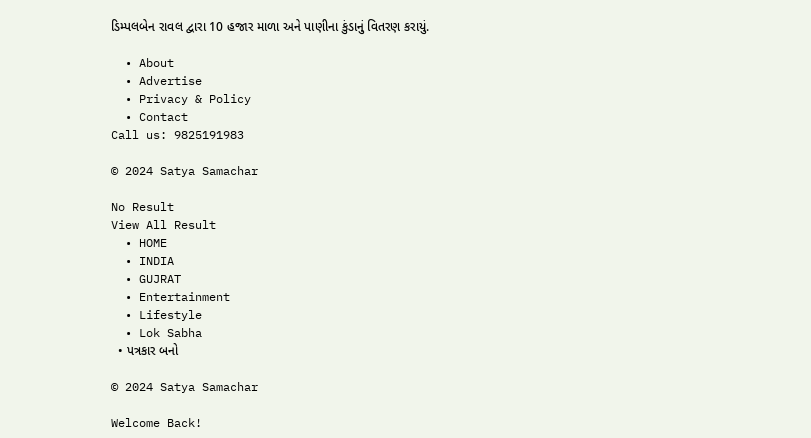ડિમ્પલબેન રાવલ દ્વારા 10 હજાર માળા અને પાણીના કુંડાનું વિતરણ કરાયું.

  • About
  • Advertise
  • Privacy & Policy
  • Contact
Call us: 9825191983

© 2024 Satya Samachar

No Result
View All Result
  • HOME
  • INDIA
  • GUJRAT
  • Entertainment
  • Lifestyle
  • Lok Sabha
  • પત્રકાર બનો

© 2024 Satya Samachar

Welcome Back!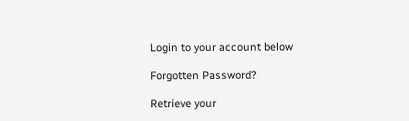Login to your account below

Forgotten Password?

Retrieve your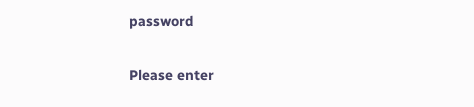password

Please enter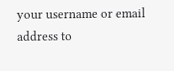your username or email address to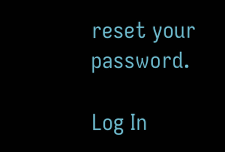reset your password.

Log In